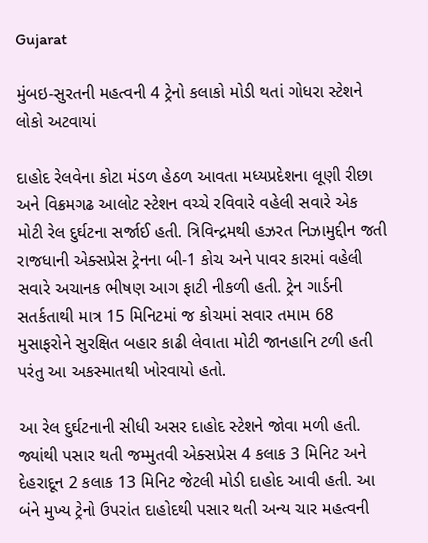Gujarat

મુંબઇ-સુરતની મહત્વની 4 ટ્રેનો કલાકો મોડી થતાં ગોધરા સ્ટેશને લોકો અટવાયાં

દાહોદ રેલવેના કોટા મંડળ હેઠળ આવતા મધ્યપ્રદેશના લૂણી રીછા અને વિક્રમગઢ આલોટ સ્ટેશન વચ્ચે રવિવારે વહેલી સવારે એક મોટી રેલ દુર્ઘટના સર્જાઈ હતી. ત્રિવિન્દ્રમથી હઝરત નિઝામુદ્દીન જતી રાજધાની એક્સપ્રેસ ટ્રેનના બી-1 કોચ અને પાવર કારમાં વહેલી સવારે અચાનક ભીષણ આગ ફાટી નીકળી હતી. ટ્રેન ગાર્ડની સતર્કતાથી માત્ર 15 મિનિટમાં જ કોચમાં સવાર તમામ 68 મુસાફરોને સુરક્ષિત બહાર કાઢી લેવાતા મોટી જાનહાનિ ટળી હતી પરંતુ આ અકસ્માતથી ખોરવાયો હતો.

આ રેલ દુર્ઘટનાની સીધી અસર દાહોદ સ્ટેશને જોવા મળી હતી. જ્યાંથી પસાર થતી જમ્મુતવી એક્સપ્રેસ 4 કલાક 3 મિનિટ અને દેહરાદૂન 2 કલાક 13 મિનિટ જેટલી મોડી દાહોદ આવી હતી. આ બંને મુખ્ય ટ્રેનો ઉપરાંત દાહોદથી પસાર થતી અન્ય ચાર મહત્વની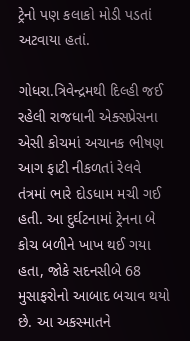ટ્રેનો પણ કલાકો મોડી પડતાં અટવાયા હતાં.

ગોધરા.ત્રિવેન્દ્રમથી દિલ્હી જઈ રહેલી રાજધાની એક્સપ્રેસના એસી કોચમાં અચાનક ભીષણ આગ ફાટી નીકળતાં રેલવે તંત્રમાં ભારે દોડધામ મચી ગઈ હતી. આ દુર્ઘટનામાં ટ્રેનના બે કોચ બળીને ખાખ થઈ ગયા હતા, જોકે સદનસીબે 68 મુસાફરોનો આબાદ બચાવ થયો છે. આ અકસ્માતને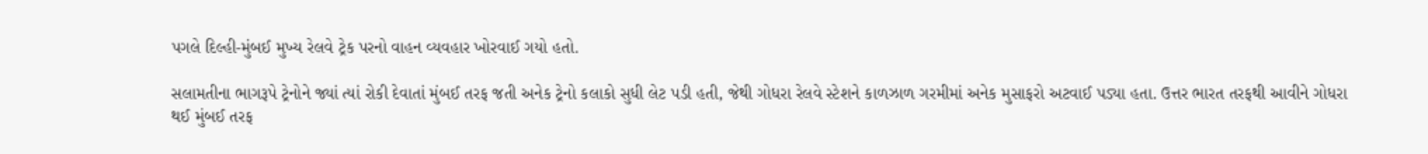પગલે દિલ્હી-મુંબઈ મુખ્ય રેલવે ટ્રેક પરનો વાહન વ્યવહાર ખોરવાઈ ગયો હતો.

સલામતીના ભાગરૂપે ટ્રેનોને જ્યાં ત્યાં રોકી દેવાતાં મુંબઈ તરફ જતી અનેક ટ્રેનો કલાકો સુધી લેટ પડી હતી, જેથી ગોધરા રેલવે સ્ટેશને કાળઝાળ ગરમીમાં અનેક મુસાફરો અટવાઈ પડ્યા હતા. ઉત્તર ભારત તરફથી આવીને ગોધરા થઈ મુંબઈ તરફ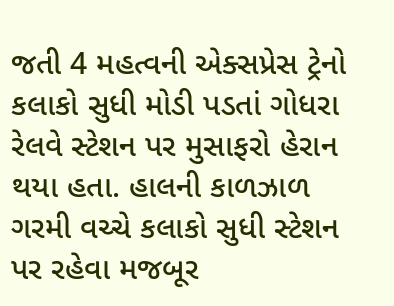જતી 4 મહત્વની એક્સપ્રેસ ટ્રેનો કલાકો સુધી મોડી પડતાં ગોધરા રેલવે સ્ટેશન પર મુસાફરો હેરાન થયા હતા. હાલની કાળઝાળ ગરમી વચ્ચે કલાકો સુધી સ્ટેશન પર રહેવા મજબૂર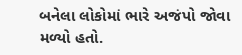બનેલા લોકોમાં ભારે અજંપો જોવા મળ્યો હતો.